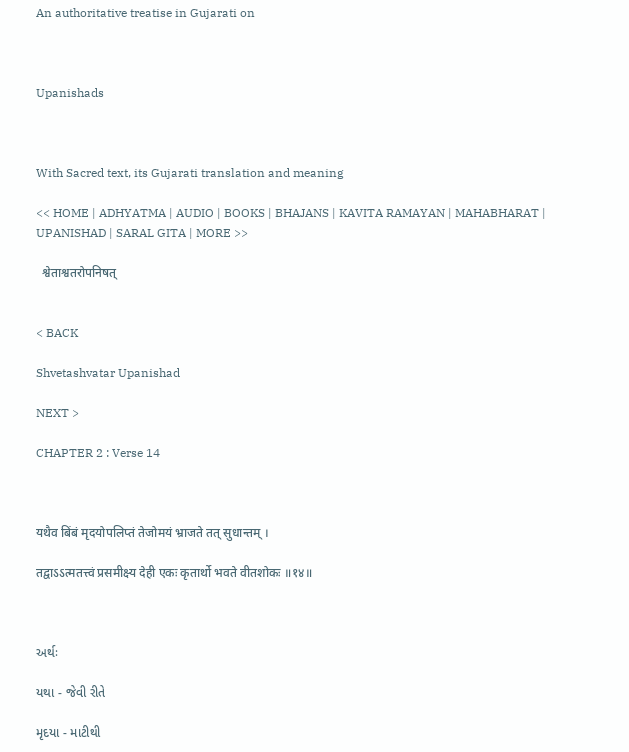An authoritative treatise in Gujarati on



Upanishads



With Sacred text, its Gujarati translation and meaning

<< HOME | ADHYATMA | AUDIO | BOOKS | BHAJANS | KAVITA RAMAYAN | MAHABHARAT | UPANISHAD | SARAL GITA | MORE >>

  श्वेताश्वतरोपनिषत्


< BACK

Shvetashvatar Upanishad

NEXT >

CHAPTER 2 : Verse 14



यथैव बिंबं मृदयोपलिप्तं तेजोमयं भ्राजते तत् सुधान्तम् ।

तद्वाऽऽत्मतत्त्वं प्रसमीक्ष्य देही एकः कृतार्थो भवते वीतशोकः ॥१४॥



અર્થઃ

યથા - જેવી રીતે

મૃદયા - માટીથી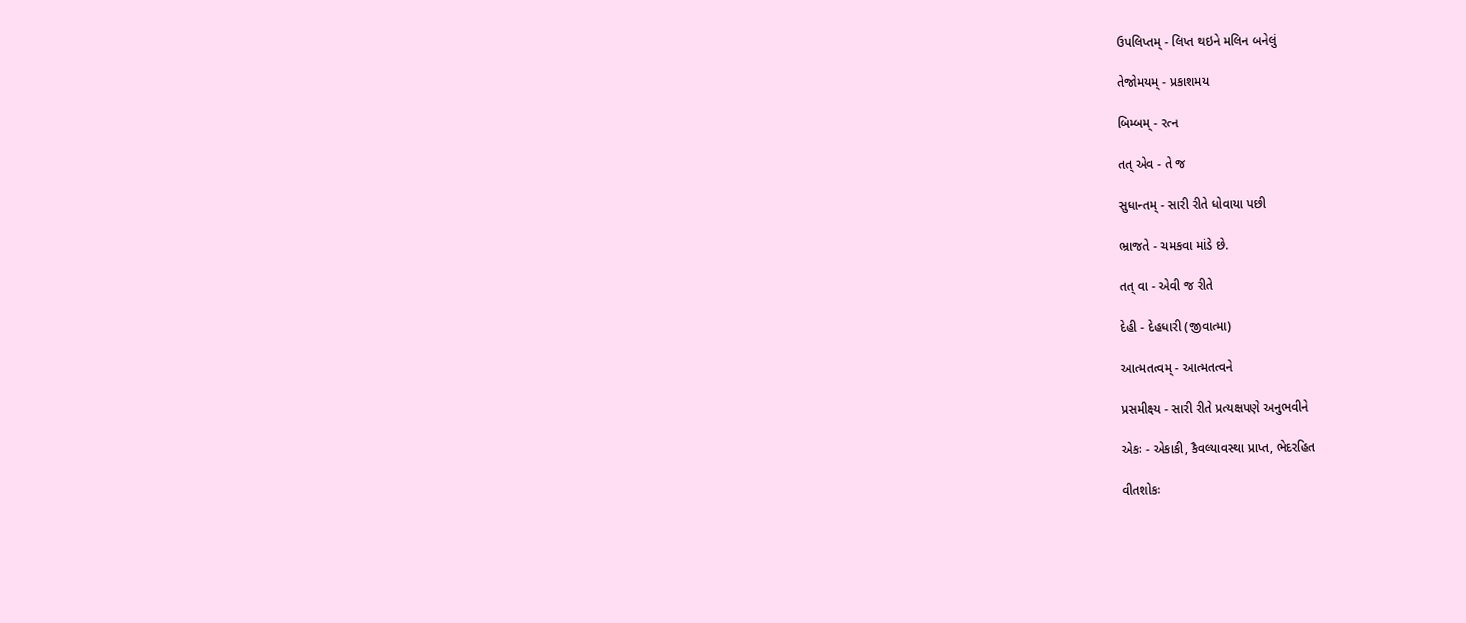ઉપલિપ્તમ્ - લિપ્ત થઇને મલિન બનેલું

તેજોમયમ્ - પ્રકાશમય

બિમ્બમ્ - રત્ન

તત્ એવ - તે જ

સુધાન્તમ્ - સારી રીતે ધોવાયા પછી

ભ્રાજતે - ચમકવા માંડે છે.

તત્ વા - એવી જ રીતે

દેહી - દેહધારી (જીવાત્મા)

આત્મતત્વમ્ - આત્મતત્વને

પ્રસમીક્ષ્ય - સારી રીતે પ્રત્યક્ષપણે અનુભવીને

એકઃ - એકાકી, કૈવલ્યાવસ્થા પ્રાપ્ત, ભેદરહિત

વીતશોકઃ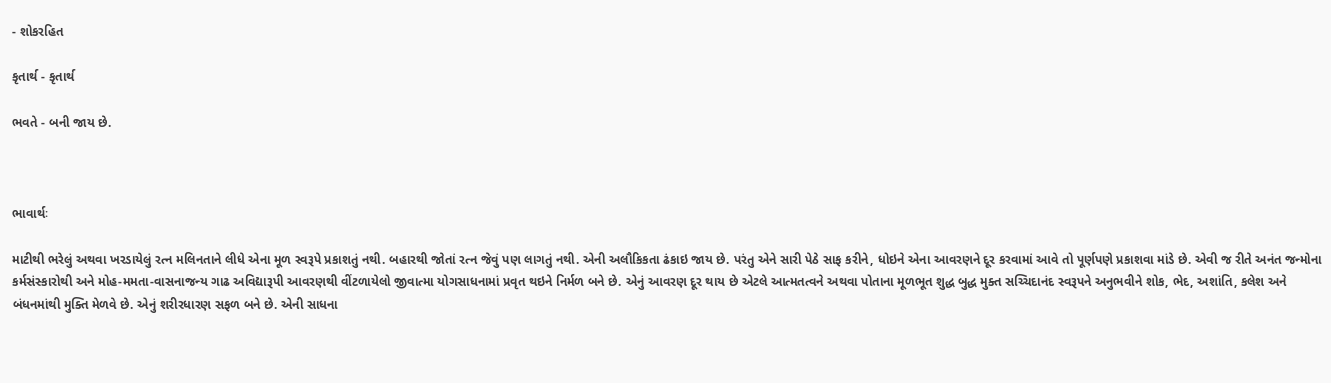- શોકરહિત

કૃતાર્થ - કૃતાર્થ

ભવતે - બની જાય છે.



ભાવાર્થઃ

માટીથી ભરેલું અથવા ખરડાયેલું રત્ન મલિનતાને લીધે એના મૂળ સ્વરૂપે પ્રકાશતું નથી. બહારથી જોતાં રત્ન જેવું પણ લાગતું નથી. એની અલૌકિકતા ઢંકાઇ જાય છે. પરંતુ એને સારી પેઠે સાફ કરીને, ધોઇને એના આવરણને દૂર કરવામાં આવે તો પૂર્ણપણે પ્રકાશવા માંડે છે. એવી જ રીતે અનંત જન્મોના કર્મસંસ્કારોથી અને મોહ-મમતા-વાસનાજન્ય ગાઢ અવિદ્યારૂપી આવરણથી વીંટળાયેલો જીવાત્મા યોગસાધનામાં પ્રવૃત થઇને નિર્મળ બને છે. એનું આવરણ દૂર થાય છે એટલે આત્મતત્વને અથવા પોતાના મૂળભૂત શુદ્ધ બુદ્ધ મુક્ત સચ્ચિદાનંદ સ્વરૂપને અનુભવીને શોક, ભેદ, અશાંતિ, કલેશ અને બંધનમાંથી મુક્તિ મેળવે છે. એનું શરીરધારણ સફળ બને છે. એની સાધના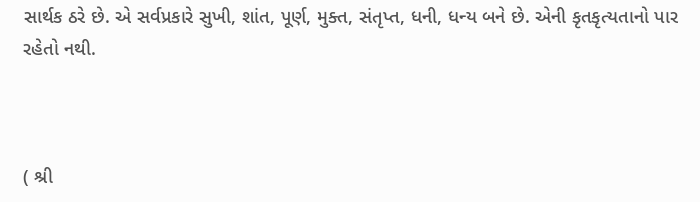સાર્થક ઠરે છે. એ સર્વપ્રકારે સુખી, શાંત, પૂર્ણ, મુક્ત, સંતૃપ્ત, ધની, ધન્ય બને છે. એની કૃતકૃત્યતાનો પાર રહેતો નથી.



( શ્રી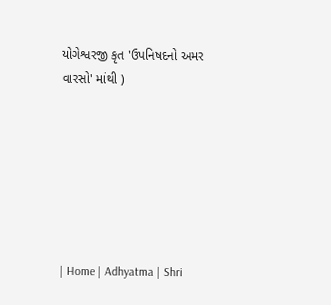યોગેશ્વરજી કૃત 'ઉપનિષદનો અમર વારસો' માંથી )







| Home | Adhyatma | Shri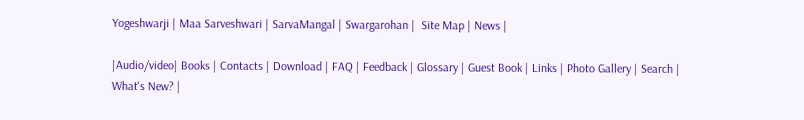Yogeshwarji | Maa Sarveshwari | SarvaMangal | Swargarohan |  Site Map | News |

|Audio/video| Books | Contacts | Download | FAQ | Feedback | Glossary | Guest Book | Links | Photo Gallery | Search | What's New? |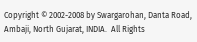Copyright © 2002-2008 by Swargarohan, Danta Road, Ambaji, North Gujarat, INDIA.  All Rights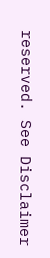reserved. See Disclaimer